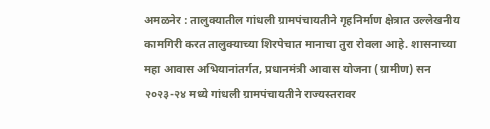अमळनेर : तालुक्यातील गांधली ग्रामपंचायतीने गृहनिर्माण क्षेत्रात उल्लेखनीय कामगिरी करत तालुक्याच्या शिरपेचात मानाचा तुरा रोवला आहे. शासनाच्या महा आवास अभियानांतर्गत, प्रधानमंत्री आवास योजना (ग्रामीण) सन २०२३-२४ मध्ये गांधली ग्रामपंचायतीने राज्यस्तरावर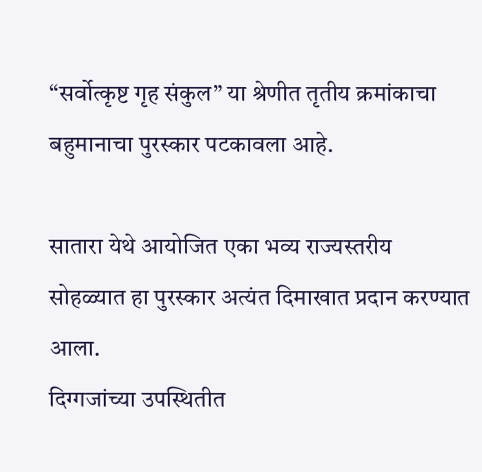“सर्वोत्कृष्ट गृह संकुल” या श्रेणीत तृतीय क्रमांकाचा बहुमानाचा पुरस्कार पटकावला आहे.

सातारा येथे आयोजित एका भव्य राज्यस्तरीय सोहळ्यात हा पुरस्कार अत्यंत दिमाखात प्रदान करण्यात आला.
दिग्गजांच्या उपस्थितीत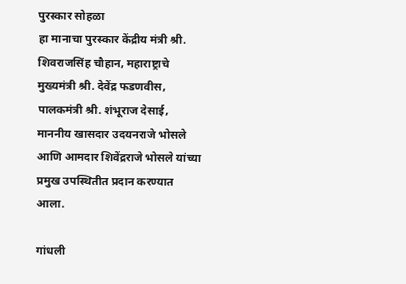पुरस्कार सोहळा
हा मानाचा पुरस्कार केंद्रीय मंत्री श्री. शिवराजसिंह चौहान, महाराष्ट्राचे मुख्यमंत्री श्री. देवेंद्र फडणवीस, पालकमंत्री श्री. शंभूराज देसाई, माननीय खासदार उदयनराजे भोसले आणि आमदार शिवेंद्रराजे भोसले यांच्या प्रमुख उपस्थितीत प्रदान करण्यात आला.

गांधली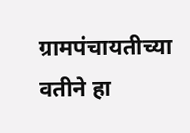ग्रामपंचायतीच्या वतीने हा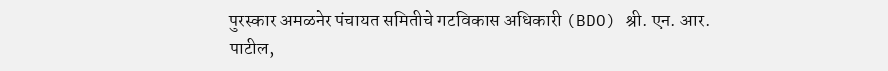पुरस्कार अमळनेर पंचायत समितीचे गटविकास अधिकारी (BDO) श्री. एन. आर. पाटील,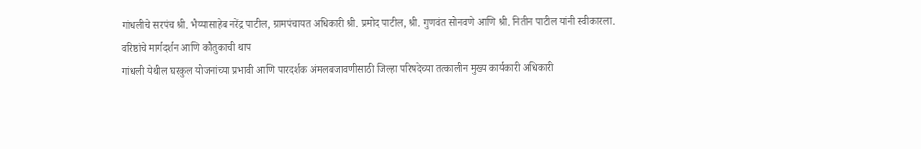गांधलीचे सरपंच श्री. भैय्यासाहेब नरेंद्र पाटील, ग्रामपंचायत अधिकारी श्री. प्रमोद पाटील, श्री. गुणवंत सोनवणे आणि श्री. नितीन पाटील यांनी स्वीकारला.
वरिष्ठांचे मार्गदर्शन आणि कौतुकाची थाप
गांधली येथील घरकुल योजनांच्या प्रभावी आणि पारदर्शक अंमलबजावणीसाठी जिल्हा परिषदेच्या तत्कालीन मुख्य कार्यकारी अधिकारी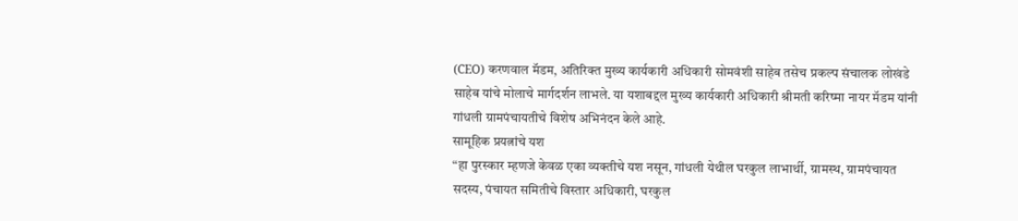(CEO) करणवाल मॅडम, अतिरिक्त मुख्य कार्यकारी अधिकारी सोमवंशी साहेब तसेच प्रकल्प संचालक लोखंडे साहेब यांचे मोलाचे मार्गदर्शन लाभले. या यशाबद्दल मुख्य कार्यकारी अधिकारी श्रीमती करिष्मा नायर मॅडम यांनी गांधली ग्रामपंचायतीचे विशेष अभिनंदन केले आहे.
सामूहिक प्रयत्नांचे यश
“हा पुरस्कार म्हणजे केवळ एका व्यक्तीचे यश नसून, गांधली येथील घरकुल लाभार्थी, ग्रामस्थ, ग्रामपंचायत सदस्य, पंचायत समितीचे विस्तार अधिकारी, घरकुल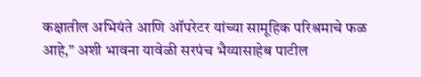कक्षातील अभियंते आणि ऑपरेटर यांच्या सामूहिक परिश्रमाचे फळ आहे,” अशी भावना यावेळी सरपंच भैय्यासाहेब पाटील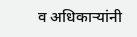व अधिकाऱ्यांनी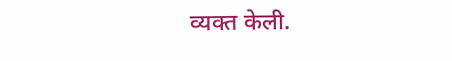व्यक्त केली.